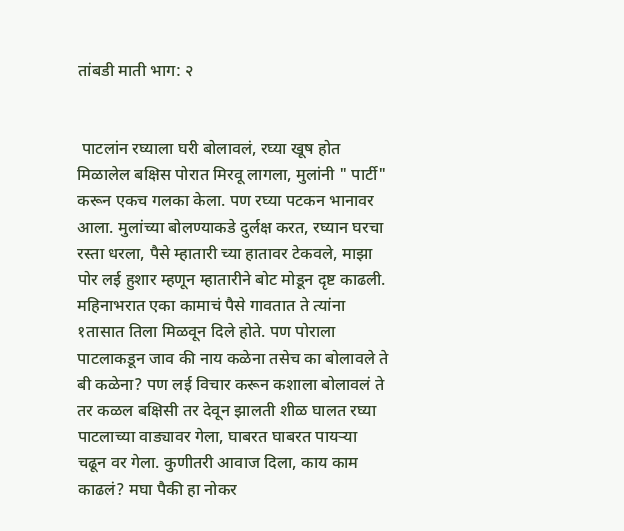तांबडी माती भाग: २


 पाटलांन रघ्याला घरी बोलावलं, रघ्या खूष होत मिळालेल बक्षिस पोरात मिरवू लागला, मुलांनी " पार्टी" करून एकच गलका केला. पण रघ्या पटकन भानावर आला. मुलांच्या बोलण्याकडे दुर्लक्ष करत, रघ्यान घरचा रस्ता धरला, पैसे म्हातारी च्या हातावर टेकवले, माझा पोर लई हुशार म्हणून म्हातारीने बोट मोडून दृष्ट काढली. महिनाभरात एका कामाचं पैसे गावतात ते त्यांना १तासात तिला मिळवून दिले होते. पण पोराला पाटलाकडून जाव की नाय कळेना तसेच का बोलावले ते बी कळेना? पण लई विचार करून कशाला बोलावलं ते तर कळल बक्षिसी तर देवून झालती शीळ घालत रघ्या पाटलाच्या वाड्यावर गेला, घाबरत घाबरत पायऱ्या चढून वर गेला. कुणीतरी आवाज दिला, काय काम काढलं? मघा पैकी हा नोकर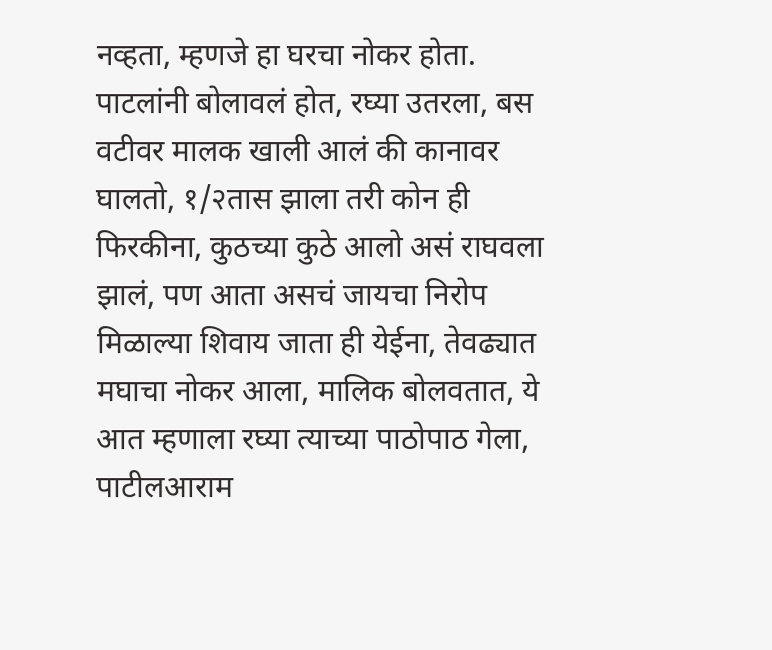नव्हता, म्हणजे हा घरचा नोकर होता. पाटलांनी बोलावलं होत, रघ्या उतरला, बस वटीवर मालक खाली आलं की कानावर घालतो, १/२तास झाला तरी कोन ही फिरकीना, कुठच्या कुठे आलो असं राघवला झालं, पण आता असचं जायचा निरोप मिळाल्या शिवाय जाता ही येईना, तेवढ्यात मघाचा नोकर आला, मालिक बोलवतात, ये आत म्हणाला रघ्या त्याच्या पाठोपाठ गेला, पाटीलआराम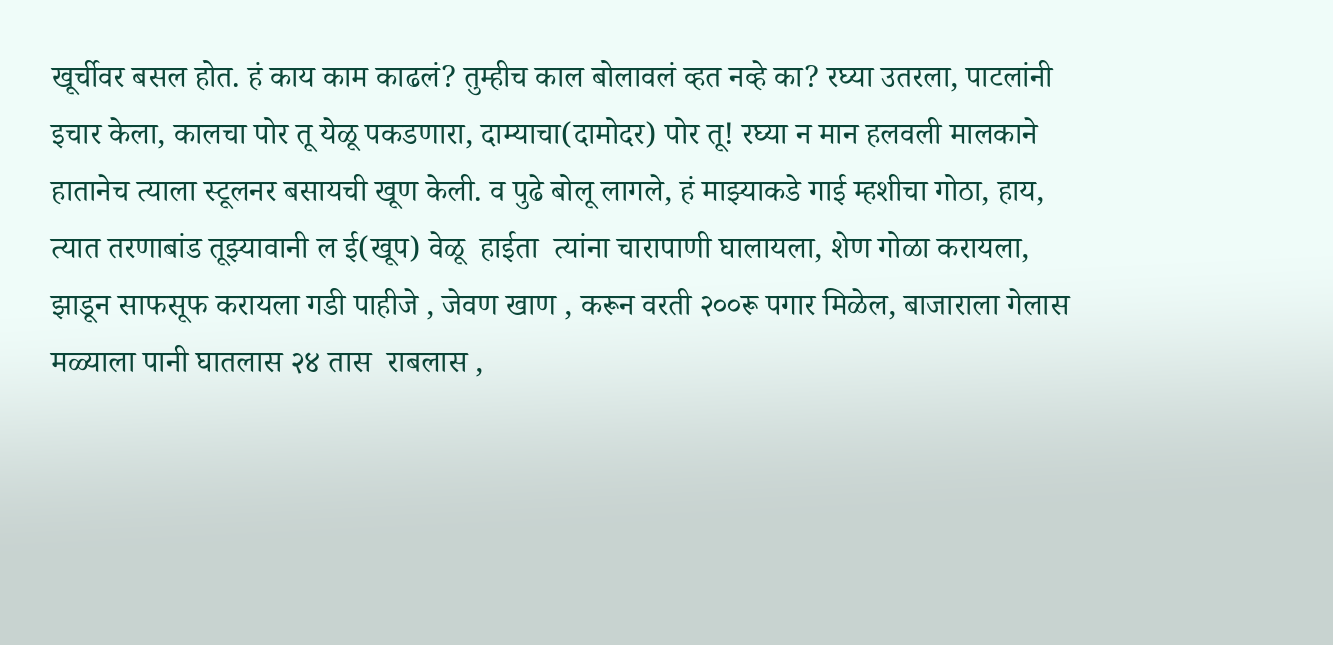खूर्चीवर बसल होत. हं काय काम काढलं? तुम्हीच काल बोलावलं व्हत नव्हे का? रघ्या उतरला, पाटलांनी इचार केला, कालचा पोर तू येळू पकडणारा, दाम्याचा(दामोदर) पोर तू! रघ्या न मान हलवली मालकाने हातानेच त्याला स्टूलनर बसायची खूण केली. व पुढे बोलू लागले, हं माझ्याकडे गाई म्हशीचा गोठा, हाय, त्यात तरणाबांड तूझ्यावानी ल ई(खूप) वेळू  हाईता  त्यांना चारापाणी घालायला, शेण गोळा करायला, झाडून साफसूफ करायला गडी पाहीजे , जेवण खाण , करून वरती २००रू पगार मिळेल, बाजाराला गेलास मळ्याला पानी घातलास २४ तास  राबलास ,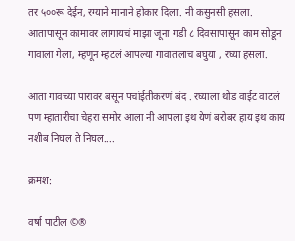तर ५००रू देईन, रग्याने मानाने होकार दिला. नी कसुनसी हसला. आतापासून कामावर लागायचं माझा जूना गडी ८ दिवसापासून काम सोडून गावाला गेला, म्हणून म्हटलं आपल्या गावातलाच बघुया , रघ्या हसला.

आता गावच्या पारावर बसून पचांईतीकरणं बंद . रघ्याला थोड वाईट वाटलं पण म्हातारीचा चेहरा समोर आला नी आपला इथ येणं बरोबर हाय इथ काय नशीब निघल ते निघल....

क्रमश:

वर्षा पाटील ©®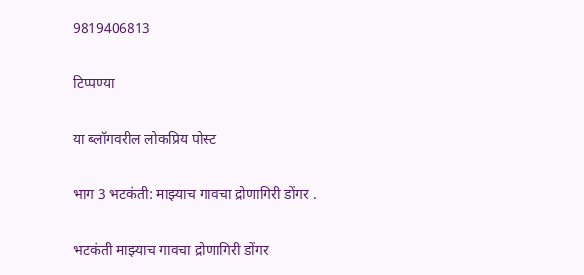9819406813

टिप्पण्या

या ब्लॉगवरील लोकप्रिय पोस्ट

भाग 3 भटकंती: माझ्याच गावचा द्रोणागिरी डोंगर .

भटकंती माझ्याच गावचा द्रोणागिरी डोंगर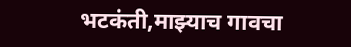भटकंती,माझ्याच गावचा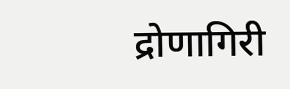द्रोणागिरी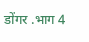डोंगर .भाग 4